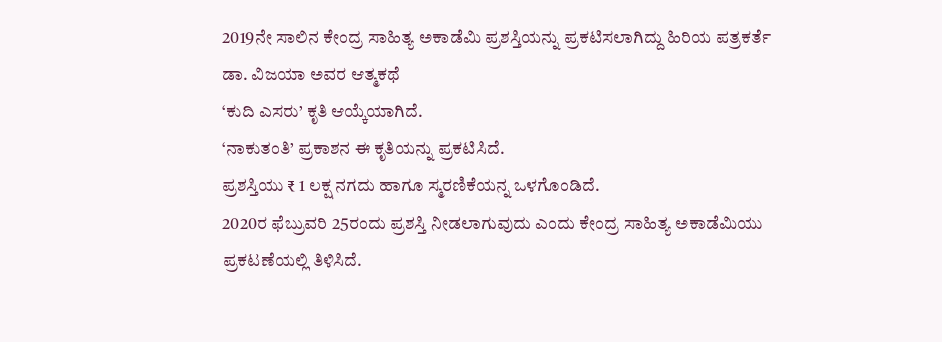2019ನೇ ಸಾಲಿನ ಕೇಂದ್ರ ಸಾಹಿತ್ಯ ಅಕಾಡೆಮಿ ಪ್ರಶಸ್ತಿಯನ್ನು ಪ್ರಕಟಿಸಲಾಗಿದ್ದು ಹಿರಿಯ ಪತ್ರಕರ್ತೆ ಡಾ. ವಿಜಯಾ ಅವರ ಆತ್ಮಕಥೆ
‘ಕುದಿ ಎಸರು’ ಕೃತಿ ಆಯ್ಕೆಯಾಗಿದೆ.
‘ನಾಕುತಂತಿ’ ಪ್ರಕಾಶನ ಈ ಕೃತಿಯನ್ನು ಪ್ರಕಟಿಸಿದೆ.
ಪ್ರಶಸ್ತಿಯು ₹ 1 ಲಕ್ಷ ನಗದು ಹಾಗೂ ಸ್ಮರಣಿಕೆಯನ್ನ ಒಳಗೊಂಡಿದೆ.
2020ರ ಫೆಬ್ರುವರಿ 25ರಂದು ಪ್ರಶಸ್ತಿ ನೀಡಲಾಗುವುದು ಎಂದು ಕೇಂದ್ರ ಸಾಹಿತ್ಯ ಅಕಾಡೆಮಿಯು ಪ್ರಕಟಣೆಯಲ್ಲಿ ತಿಳಿಸಿದೆ.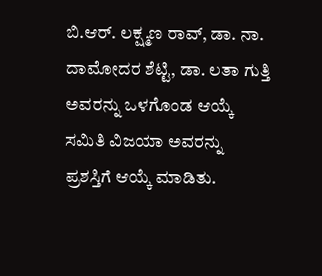ಬಿ.ಆರ್. ಲಕ್ಷ್ಮಣ ರಾವ್, ಡಾ. ನಾ. ದಾಮೋದರ ಶೆಟ್ಟಿ, ಡಾ. ಲತಾ ಗುತ್ತಿ ಅವರನ್ನು ಒಳಗೊಂಡ ಆಯ್ಕೆ ಸಮಿತಿ ವಿಜಯಾ ಅವರನ್ನು ಪ್ರಶಸ್ತಿಗೆ ಆಯ್ಕೆ ಮಾಡಿತು.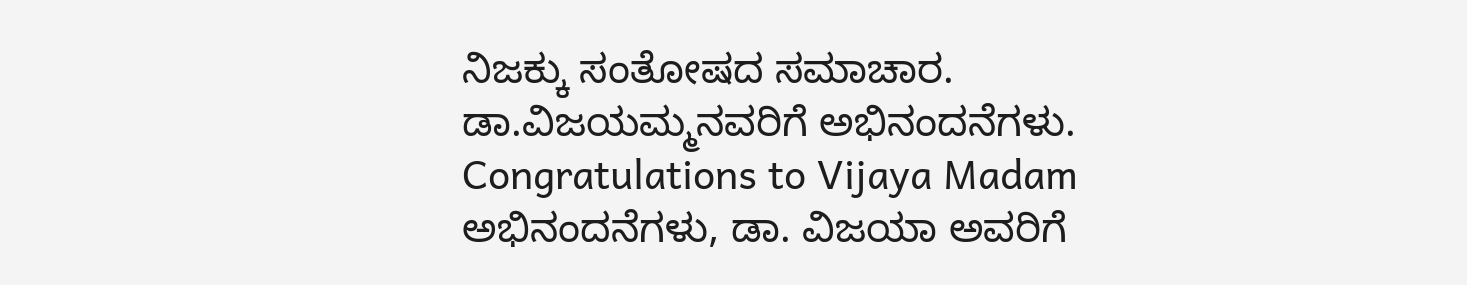ನಿಜಕ್ಕು ಸಂತೋಷದ ಸಮಾಚಾರ. ಡಾ.ವಿಜಯಮ್ಮನವರಿಗೆ ಅಭಿನಂದನೆಗಳು.
Congratulations to Vijaya Madam
ಅಭಿನಂದನೆಗಳು, ಡಾ. ವಿಜಯಾ ಅವರಿಗೆ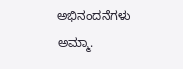ಅಭಿನಂದನೆಗಳು ಅಮ್ಮಾ.